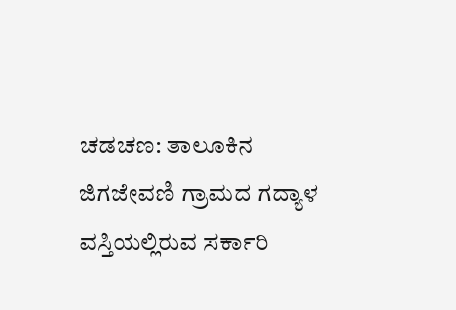ಚಡಚಣ: ತಾಲೂಕಿನ ಜಿಗಜೇವಣಿ ಗ್ರಾಮದ ಗದ್ಯಾಳ ವಸ್ತಿಯಲ್ಲಿರುವ ಸರ್ಕಾರಿ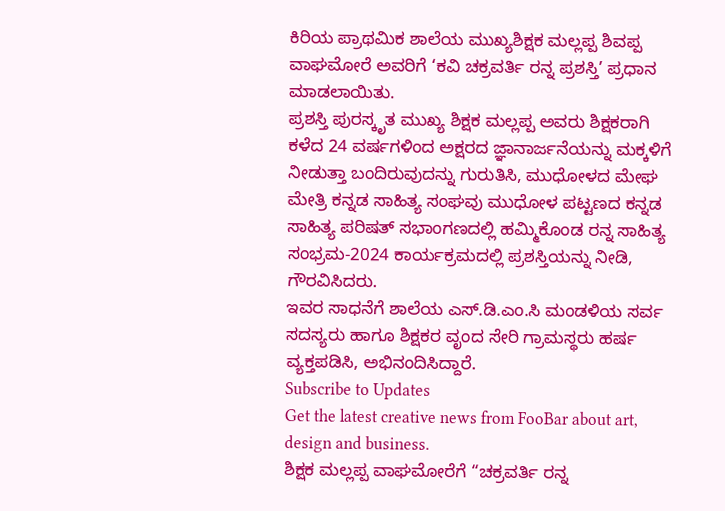ಕಿರಿಯ ಪ್ರಾಥಮಿಕ ಶಾಲೆಯ ಮುಖ್ಯಶಿಕ್ಷಕ ಮಲ್ಲಪ್ಪ ಶಿವಪ್ಪ ವಾಘಮೋರೆ ಅವರಿಗೆ ‘ಕವಿ ಚಕ್ರವರ್ತಿ ರನ್ನ ಪ್ರಶಸ್ತಿ’ ಪ್ರಧಾನ ಮಾಡಲಾಯಿತು.
ಪ್ರಶಸ್ತಿ ಪುರಸ್ಕೃತ ಮುಖ್ಯ ಶಿಕ್ಷಕ ಮಲ್ಲಪ್ಪ ಅವರು ಶಿಕ್ಷಕರಾಗಿ ಕಳೆದ 24 ವರ್ಷಗಳಿಂದ ಅಕ್ಷರದ ಜ್ಞಾನಾರ್ಜನೆಯನ್ನು ಮಕ್ಕಳಿಗೆ ನೀಡುತ್ತಾ ಬಂದಿರುವುದನ್ನು ಗುರುತಿಸಿ, ಮುಧೋಳದ ಮೇಘ ಮೇತ್ರಿ ಕನ್ನಡ ಸಾಹಿತ್ಯ ಸಂಘವು ಮುಧೋಳ ಪಟ್ಟಣದ ಕನ್ನಡ ಸಾಹಿತ್ಯ ಪರಿಷತ್ ಸಭಾಂಗಣದಲ್ಲಿ ಹಮ್ಮಿಕೊಂಡ ರನ್ನ ಸಾಹಿತ್ಯ ಸಂಭ್ರಮ-2024 ಕಾರ್ಯಕ್ರಮದಲ್ಲಿ ಪ್ರಶಸ್ತಿಯನ್ನು ನೀಡಿ, ಗೌರವಿಸಿದರು.
ಇವರ ಸಾಧನೆಗೆ ಶಾಲೆಯ ಎಸ್.ಡಿ.ಎಂ.ಸಿ ಮಂಡಳಿಯ ಸರ್ವ ಸದಸ್ಯರು ಹಾಗೂ ಶಿಕ್ಷಕರ ವೃಂದ ಸೇರಿ ಗ್ರಾಮಸ್ಥರು ಹರ್ಷ ವ್ಯಕ್ತಪಡಿಸಿ, ಅಭಿನಂದಿಸಿದ್ದಾರೆ.
Subscribe to Updates
Get the latest creative news from FooBar about art, design and business.
ಶಿಕ್ಷಕ ಮಲ್ಲಪ್ಪ ವಾಘಮೋರೆಗೆ “ಚಕ್ರವರ್ತಿ ರನ್ನ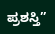ಪ್ರಶಸ್ತಿ”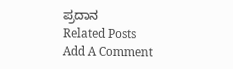ಪ್ರದಾನ
Related Posts
Add A Comment